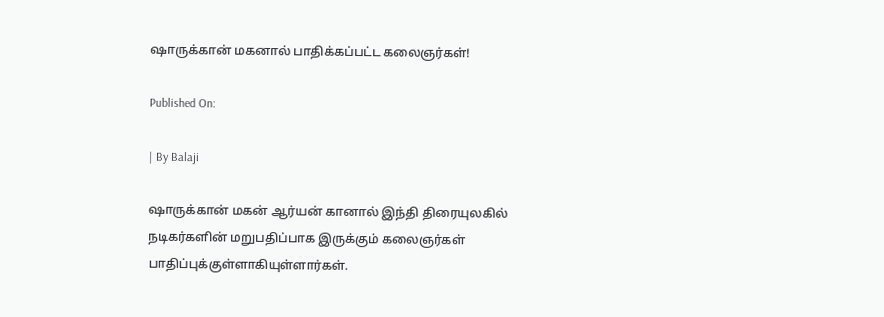ஷாருக்கான் மகனால் பாதிக்கப்பட்ட கலைஞர்கள்!

Published On:

| By Balaji

ஷாருக்கான் மகன் ஆர்யன் கானால் இந்தி திரையுலகில் நடிகர்களின் மறுபதிப்பாக இருக்கும் கலைஞர்கள் பாதிப்புக்குள்ளாகியுள்ளார்கள்.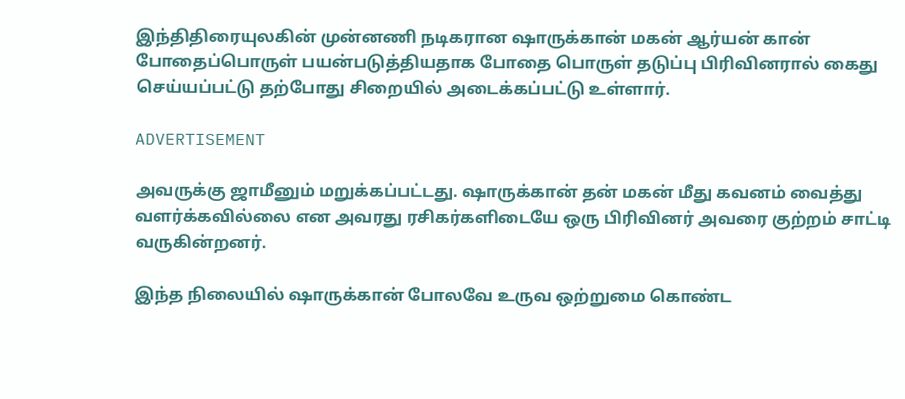இந்திதிரையுலகின் முன்னணி நடிகரான ஷாருக்கான் மகன் ஆர்யன் கான் போதைப்பொருள் பயன்படுத்தியதாக போதை பொருள் தடுப்பு பிரிவினரால் கைது செய்யப்பட்டு தற்போது சிறையில் அடைக்கப்பட்டு உள்ளார்.

ADVERTISEMENT

அவருக்கு ஜாமீனும் மறுக்கப்பட்டது. ஷாருக்கான் தன் மகன் மீது கவனம் வைத்து வளர்க்கவில்லை என அவரது ரசிகர்களிடையே ஒரு பிரிவினர் அவரை குற்றம் சாட்டி வருகின்றனர்.

இந்த நிலையில் ஷாருக்கான் போலவே உருவ ஒற்றுமை கொண்ட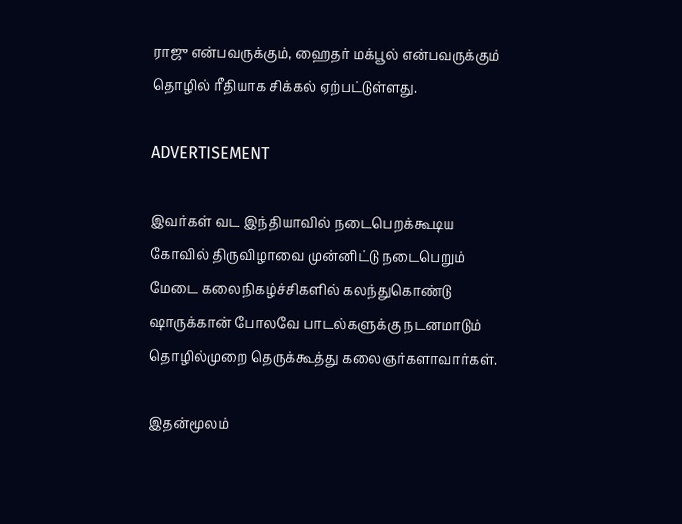ராஜு என்பவருக்கும், ஹைதர் மக்பூல் என்பவருக்கும் தொழில் ரீதியாக சிக்கல் ஏற்பட்டுள்ளது.

ADVERTISEMENT

இவர்கள் வட இந்தியாவில் நடைபெறக்கூடிய கோவில் திருவிழாவை முன்னிட்டு நடைபெறும் மேடை கலைநிகழ்ச்சிகளில் கலந்துகொண்டு ஷாருக்கான் போலவே பாடல்களுக்கு நடனமாடும் தொழில்முறை தெருக்கூத்து கலைஞர்களாவார்கள்.

இதன்மூலம்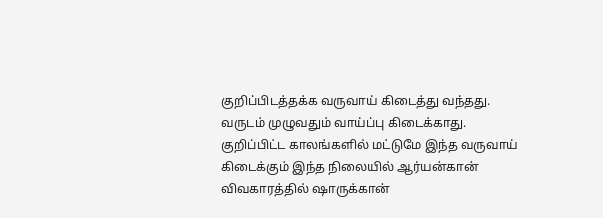குறிப்பிடத்தக்க வருவாய் கிடைத்து வந்தது. வருடம் முழுவதும் வாய்ப்பு கிடைக்காது. குறிப்பிட்ட காலங்களில் மட்டுமே இந்த வருவாய் கிடைக்கும் இந்த நிலையில் ஆர்யன்கான் விவகாரத்தில் ஷாருக்கான்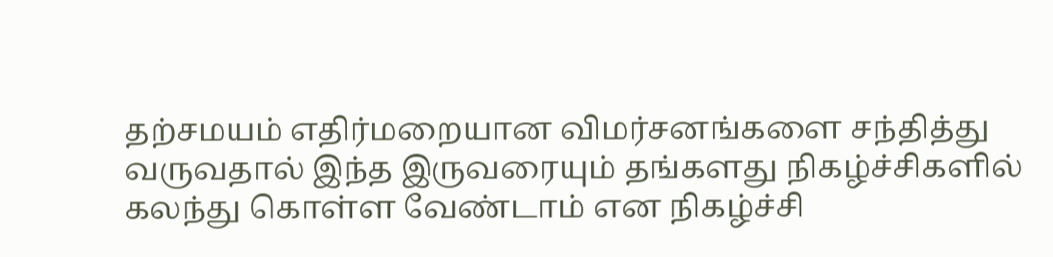தற்சமயம் எதிர்மறையான விமர்சனங்களை சந்தித்து வருவதால் இந்த இருவரையும் தங்களது நிகழ்ச்சிகளில் கலந்து கொள்ள வேண்டாம் என நிகழ்ச்சி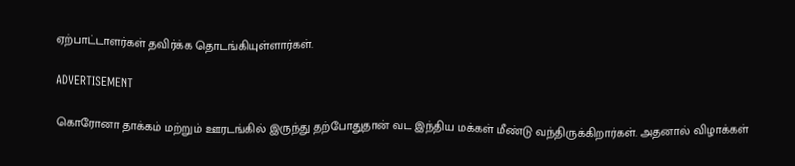ஏற்பாட்டாளர்கள் தவிர்க்க தொடங்கியுள்ளார்கள்.

ADVERTISEMENT

கொரோனா தாக்கம் மற்றும் ஊரடங்கில் இருந்து தற்போதுதான் வட இந்திய மக்கள் மீண்டு வந்திருக்கிறார்கள். அதனால் விழாக்கள்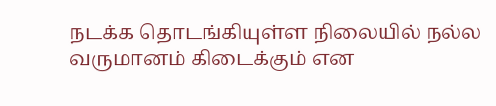நடக்க தொடங்கியுள்ள நிலையில் நல்ல வருமானம் கிடைக்கும் என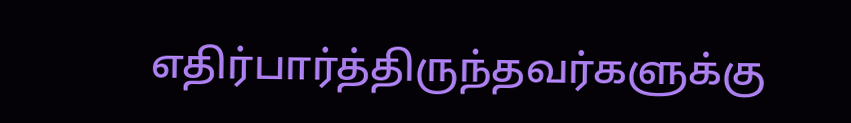எதிர்பார்த்திருந்தவர்களுக்கு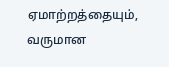ஏமாற்றத்தையும், வருமான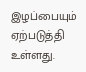இழப்பையும் ஏற்படுத்தி உள்ளது.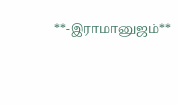**-இராமானுஜம்**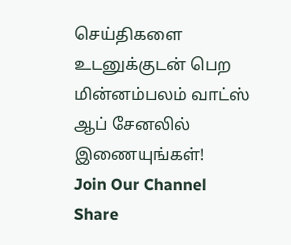செய்திகளை உடனுக்குடன் பெற மின்னம்பலம் வாட்ஸ் ஆப் சேனலில் இணையுங்கள்!
Join Our Channel
Share